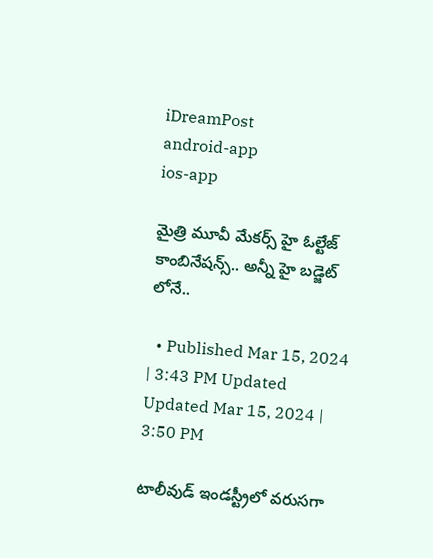iDreamPost
android-app
ios-app

మైత్రి మూవీ మేకర్స్ హై ఓల్టేజ్ కాంబినేషన్స్.. అన్నీ హై బడ్జెట్ లోనే..

  • Published Mar 15, 2024 | 3:43 PM Updated Updated Mar 15, 2024 | 3:50 PM

టాలీవుడ్ ఇండస్ట్రీలో వరుసగా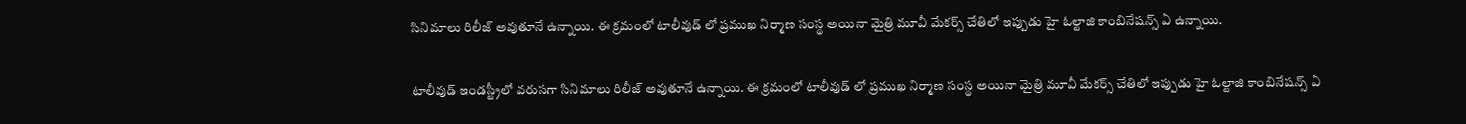సినిమాలు రిలీజ్ అవుతూనే ఉన్నాయి. ఈ క్రమంలో టాలీవుడ్ లో ప్రముఖ నిర్మాణ సంస్థ అయినా మైత్రి మూవీ మేకర్స్ చేతిలో ఇప్పుడు హై ఓల్టాజి కాంబినేషన్స్ ఏ ఉన్నాయి.

టాలీవుడ్ ఇండస్ట్రీలో వరుసగా సినిమాలు రిలీజ్ అవుతూనే ఉన్నాయి. ఈ క్రమంలో టాలీవుడ్ లో ప్రముఖ నిర్మాణ సంస్థ అయినా మైత్రి మూవీ మేకర్స్ చేతిలో ఇప్పుడు హై ఓల్టాజి కాంబినేషన్స్ ఏ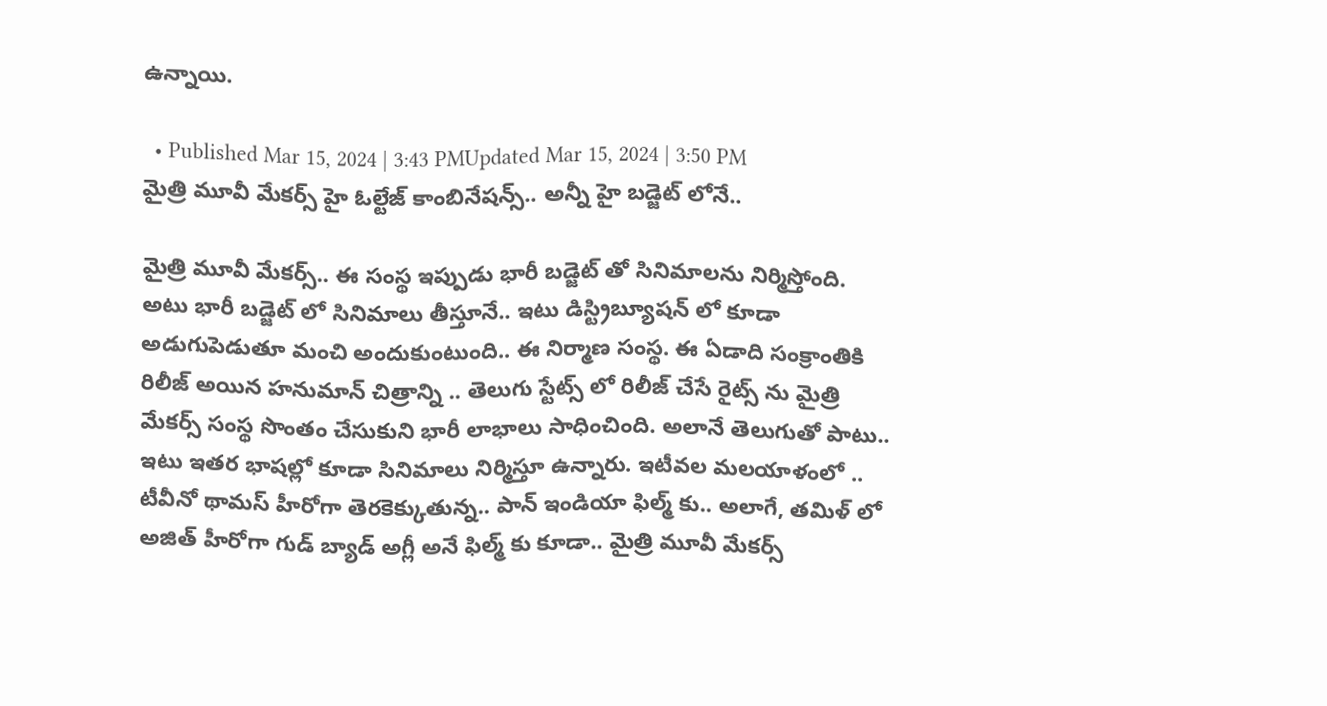ఉన్నాయి.

  • Published Mar 15, 2024 | 3:43 PMUpdated Mar 15, 2024 | 3:50 PM
మైత్రి మూవీ మేకర్స్ హై ఓల్టేజ్ కాంబినేషన్స్.. అన్నీ హై బడ్జెట్ లోనే..

మైత్రి మూవీ మేకర్స్.. ఈ సంస్థ ఇప్పుడు భారీ బడ్జెట్ తో సినిమాలను నిర్మిస్తోంది. అటు భారీ బడ్జెట్ లో సినిమాలు తీస్తూనే.. ఇటు డిస్ట్రిబ్యూషన్ లో కూడా అడుగుపెడుతూ మంచి అందుకుంటుంది.. ఈ నిర్మాణ సంస్థ. ఈ ఏడాది సంక్రాంతికి రిలీజ్ అయిన హనుమాన్ చిత్రాన్ని .. తెలుగు స్టేట్స్ లో రిలీజ్ చేసే రైట్స్ ను మైత్రి మేకర్స్ సంస్థ సొంతం చేసుకుని భారీ లాభాలు సాధించింది. అలానే తెలుగుతో పాటు.. ఇటు ఇతర భాషల్లో కూడా సినిమాలు నిర్మిస్తూ ఉన్నారు. ఇటీవల మలయాళంలో .. టీవీనో థామస్ హీరోగా తెరకెక్కుతున్న.. పాన్ ఇండియా ఫిల్మ్ కు.. అలాగే, తమిళ్ లో అజిత్ హీరోగా గుడ్ బ్యాడ్ అగ్లీ అనే ఫిల్మ్ కు కూడా.. మైత్రి మూవీ మేకర్స్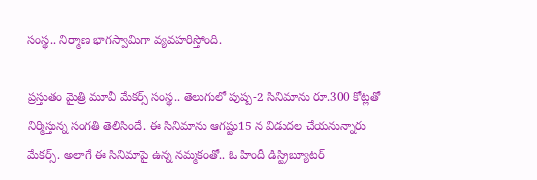సంస్థ.. నిర్మాణ భాగస్వామిగా వ్యవహరిస్తోంది.

ప్రస్తుతం మైత్రి మూవీ మేకర్స్ సంస్థ.. తెలుగులో పుష్ప-2 సినిమాను రూ.300 కోట్లతో నిర్మిస్తున్న సంగతి తెలిసిందే. ఈ సినిమాను ఆగష్టు15 న విడుదల చేయనున్నారు మేకర్స్. అలాగే ఈ సినిమాపై ఉన్న నమ్మకంతో.. ఓ హిందీ డిస్ట్రిబ్యూటర్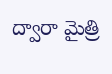ద్వారా మైత్రి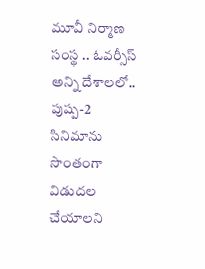మూవీ నిర్మాణ సంస్థ .. ఓవర్సీస్ అన్ని దేశాలలో.. పుష్ప-2 సినిమాను సొంతంగా విడుదల చేయాలని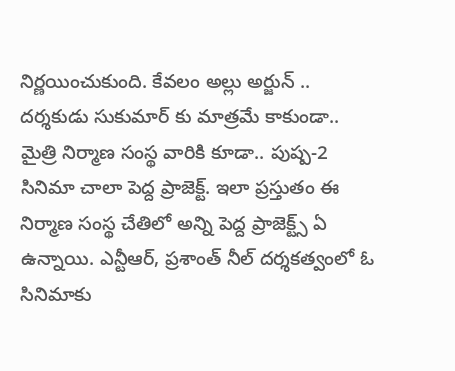నిర్ణయించుకుంది. కేవలం అల్లు అర్జున్ .. దర్శకుడు సుకుమార్ కు మాత్రమే కాకుండా.. మైత్రి నిర్మాణ సంస్థ వారికి కూడా.. పుష్ప-2 సినిమా చాలా పెద్ద ప్రాజెక్ట్. ఇలా ప్రస్తుతం ఈ నిర్మాణ సంస్థ చేతిలో అన్ని పెద్ద ప్రాజెక్ట్స్ ఏ ఉన్నాయి. ఎన్టీఆర్, ప్రశాంత్ నీల్ దర్శకత్వంలో ఓ సినిమాకు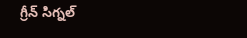గ్రీన్ సిగ్నల్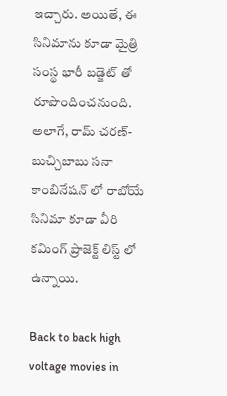ఇచ్చారు. అయితే, ఈ సినిమాను కూడా మైత్రి సంస్థ భారీ బడ్జెట్ తో రూపొందించనుంది. అలాగే, రామ్ చరణ్- బుచ్చిబాబు సనా కాంబినేషన్ లో రాబోయే సినిమా కూడా వీరి కమింగ్ ప్రాజెక్ట్ లిస్ట్ లో ఉన్నాయి.

Back to back high voltage movies in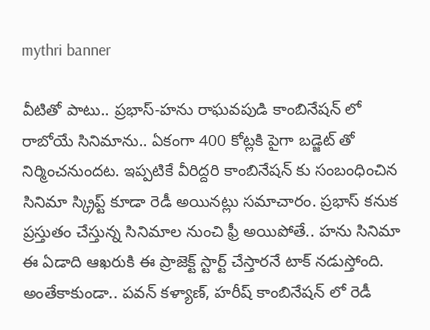mythri banner

వీటితో పాటు.. ప్రభాస్-హను రాఘవపుడి కాంబినేషన్ లో రాబోయే సినిమాను.. ఏకంగా 400 కోట్లకి పైగా బడ్జెట్ తో నిర్మించనుందట. ఇప్పటికే వీరిద్దరి కాంబినేషన్ కు సంబంధించిన సినిమా స్క్రిప్ట్ కూడా రెడీ అయినట్లు సమాచారం. ప్రభాస్ కనుక ప్రస్తుతం చేస్తున్న సినిమాల నుంచి ఫ్రీ అయిపోతే.. హను సినిమా ఈ ఏడాది ఆఖరుకి ఈ ప్రాజెక్ట్ స్టార్ట్ చేస్తారనే టాక్ నడుస్తోంది. అంతేకాకుండా.. పవన్ కళ్యాణ్, హరీష్ కాంబినేషన్ లో రెడీ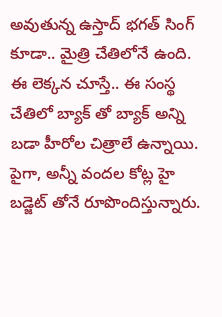అవుతున్న ఉస్తాద్ భగత్ సింగ్ కూడా.. మైత్రి చేతిలోనే ఉంది. ఈ లెక్కన చూస్తే.. ఈ సంస్థ చేతిలో బ్యాక్ తో బ్యాక్ అన్ని బడా హీరోల చిత్రాలే ఉన్నాయి. పైగా, అన్నీ వందల కోట్ల హై బడ్జెట్ తోనే రూపొందిస్తున్నారు.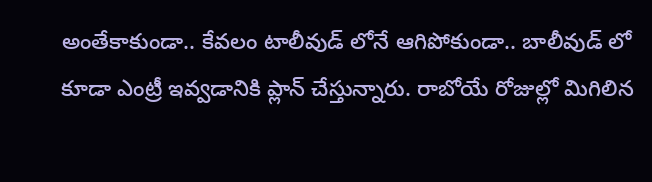అంతేకాకుండా.. కేవలం టాలీవుడ్ లోనే ఆగిపోకుండా.. బాలీవుడ్ లో కూడా ఎంట్రీ ఇవ్వడానికి ప్లాన్ చేస్తున్నారు. రాబోయే రోజుల్లో మిగిలిన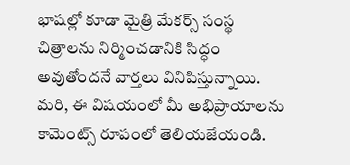భాషల్లో కూడా మైత్రి మేకర్స్ సంస్థ చిత్రాలను నిర్మించడానికి సిద్ధం అవుతోందనే వార్తలు వినిపిస్తున్నాయి. మరి, ఈ విషయంలో మీ అభిప్రాయాలను కామెంట్స్ రూపంలో తెలియజేయండి.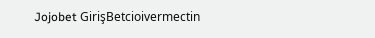Jojobet GirişBetcioivermectin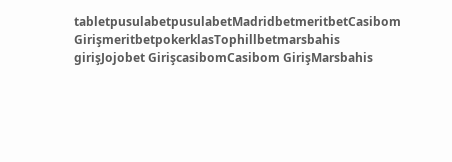tabletpusulabetpusulabetMadridbetmeritbetCasibom GirişmeritbetpokerklasTophillbetmarsbahis girişJojobet GirişcasibomCasibom GirişMarsbahis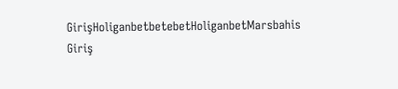GirişHoliganbetbetebetHoliganbetMarsbahis Giriş